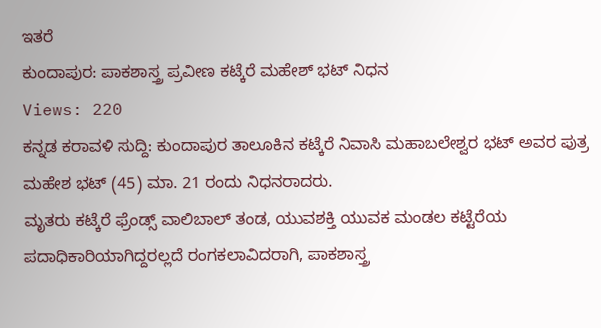ಇತರೆ
ಕುಂದಾಪುರ: ಪಾಕಶಾಸ್ತ್ರ ಪ್ರವೀಣ ಕಟ್ಕೆರೆ ಮಹೇಶ್ ಭಟ್ ನಿಧನ
Views: 220
ಕನ್ನಡ ಕರಾವಳಿ ಸುದ್ದಿ: ಕುಂದಾಪುರ ತಾಲೂಕಿನ ಕಟ್ಕೆರೆ ನಿವಾಸಿ ಮಹಾಬಲೇಶ್ವರ ಭಟ್ ಅವರ ಪುತ್ರ ಮಹೇಶ ಭಟ್ (45) ಮಾ. 21 ರಂದು ನಿಧನರಾದರು.
ಮೃತರು ಕಟ್ಕೆರೆ ಫ್ರೆಂಡ್ಸ್ ವಾಲಿಬಾಲ್ ತಂಡ, ಯುವಶಕ್ತಿ ಯುವಕ ಮಂಡಲ ಕಟ್ಟೆರೆಯ ಪದಾಧಿಕಾರಿಯಾಗಿದ್ದರಲ್ಲದೆ ರಂಗಕಲಾವಿದರಾಗಿ, ಪಾಕಶಾಸ್ತ್ರ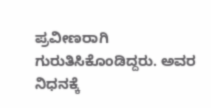ಪ್ರವೀಣರಾಗಿ ಗುರುತಿಸಿಕೊಂಡಿದ್ದರು. ಅವರ ನಿಧನಕ್ಕೆ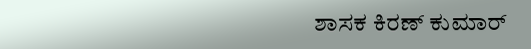ಶಾಸಕ ಕಿರಣ್ ಕುಮಾರ್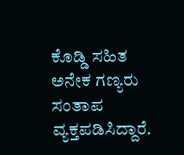ಕೊಡ್ಡಿ ಸಹಿತ ಅನೇಕ ಗಣ್ಯರು ಸಂತಾಪ ವ್ಯಕ್ತಪಡಿಸಿದ್ದಾರೆ.